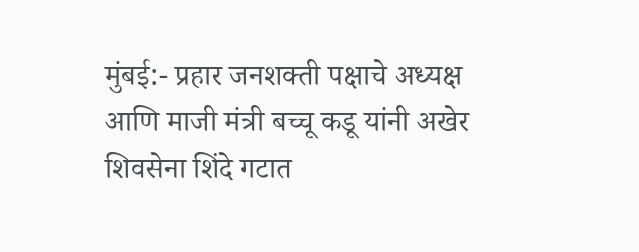मुंबई:- प्रहार जनशक्ती पक्षाचे अध्यक्ष आणि माजी मंत्री बच्चू कडू यांनी अखेर शिवसेना शिंदे गटात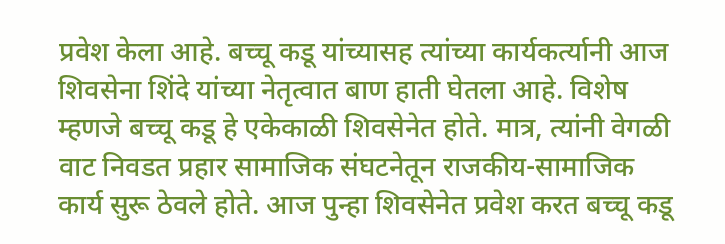प्रवेश केला आहे. बच्चू कडू यांच्यासह त्यांच्या कार्यकर्त्यानी आज शिवसेना शिंदे यांच्या नेतृत्वात बाण हाती घेतला आहे. विशेष म्हणजे बच्चू कडू हे एकेकाळी शिवसेनेत होते. मात्र, त्यांनी वेगळी वाट निवडत प्रहार सामाजिक संघटनेतून राजकीय-सामाजिक कार्य सुरू ठेवले होते. आज पुन्हा शिवसेनेत प्रवेश करत बच्चू कडू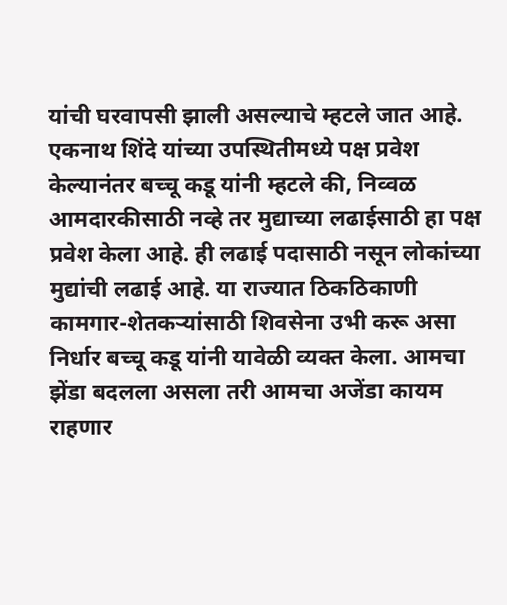यांची घरवापसी झाली असल्याचे म्हटले जात आहे.
एकनाथ शिंदे यांच्या उपस्थितीमध्ये पक्ष प्रवेश केल्यानंतर बच्चू कडू यांनी म्हटले की, निव्वळ आमदारकीसाठी नव्हे तर मुद्याच्या लढाईसाठी हा पक्ष प्रवेश केला आहे. ही लढाई पदासाठी नसून लोकांच्या मुद्यांची लढाई आहे. या राज्यात ठिकठिकाणी कामगार-शेतकऱ्यांसाठी शिवसेना उभी करू असा निर्धार बच्चू कडू यांनी यावेळी व्यक्त केला. आमचा झेंडा बदलला असला तरी आमचा अजेंडा कायम राहणार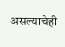असल्याचेही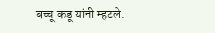बच्चू कडू यांनी म्हटले.